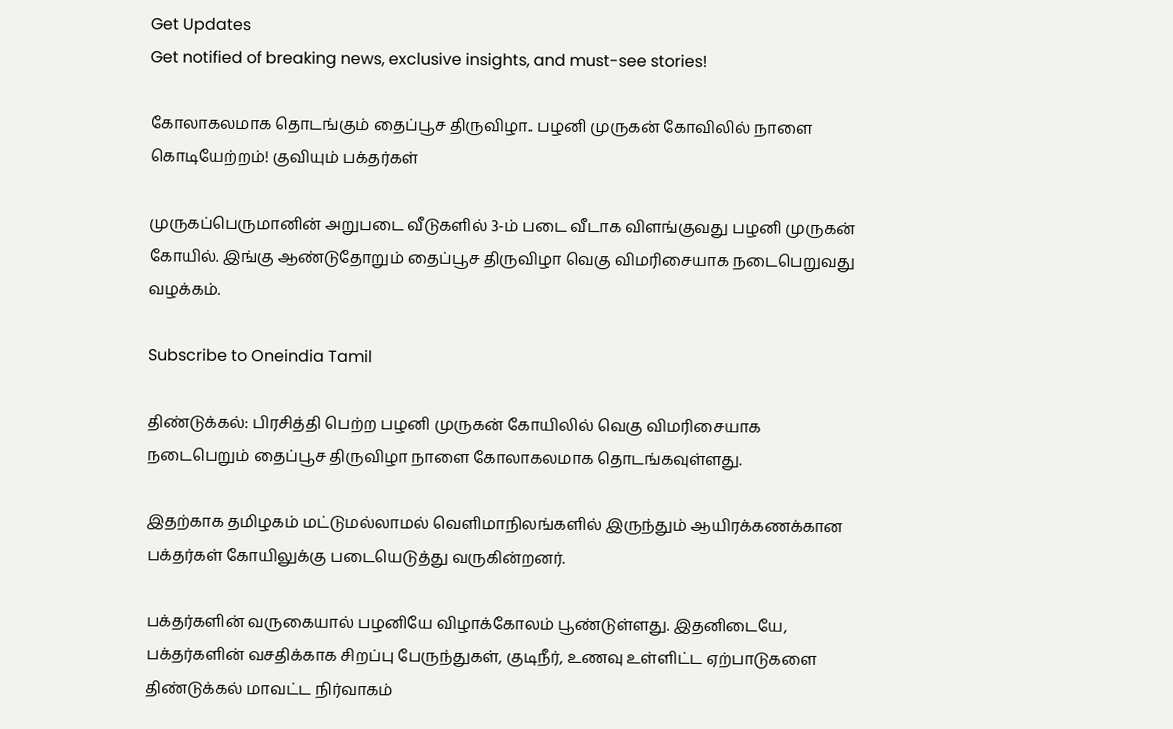Get Updates
Get notified of breaking news, exclusive insights, and must-see stories!

கோலாகலமாக தொடங்கும் தைப்பூச திருவிழா.. பழனி முருகன் கோவிலில் நாளை கொடியேற்றம்! குவியும் பக்தர்கள்

முருகப்பெருமானின் அறுபடை வீடுகளில் 3-ம் படை வீடாக விளங்குவது பழனி முருகன் கோயில். இங்கு ஆண்டுதோறும் தைப்பூச திருவிழா வெகு விமரிசையாக நடைபெறுவது வழக்கம்.

Subscribe to Oneindia Tamil

திண்டுக்கல்: பிரசித்தி பெற்ற பழனி முருகன் கோயிலில் வெகு விமரிசையாக நடைபெறும் தைப்பூச திருவிழா நாளை கோலாகலமாக தொடங்கவுள்ளது.

இதற்காக தமிழகம் மட்டுமல்லாமல் வெளிமாநிலங்களில் இருந்தும் ஆயிரக்கணக்கான பக்தர்கள் கோயிலுக்கு படையெடுத்து வருகின்றனர்.

பக்தர்களின் வருகையால் பழனியே விழாக்கோலம் பூண்டுள்ளது. இதனிடையே, பக்தர்களின் வசதிக்காக சிறப்பு பேருந்துகள், குடிநீர், உணவு உள்ளிட்ட ஏற்பாடுகளை திண்டுக்கல் மாவட்ட நிர்வாகம்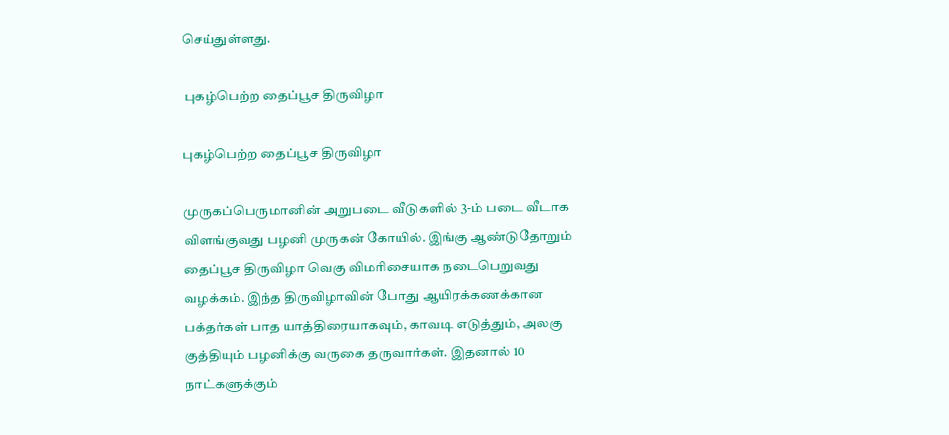செய்துள்ளது.

 புகழ்பெற்ற தைப்பூச திருவிழா

புகழ்பெற்ற தைப்பூச திருவிழா

முருகப்பெருமானின் அறுபடை வீடுகளில் 3-ம் படை வீடாக விளங்குவது பழனி முருகன் கோயில். இங்கு ஆண்டுதோறும் தைப்பூச திருவிழா வெகு விமரிசையாக நடைபெறுவது வழக்கம். இந்த திருவிழாவின் போது ஆயிரக்கணக்கான பக்தர்கள் பாத யாத்திரையாகவும், காவடி எடுத்தும், அலகு குத்தியும் பழனிக்கு வருகை தருவார்கள். இதனால் 10 நாட்களுக்கும்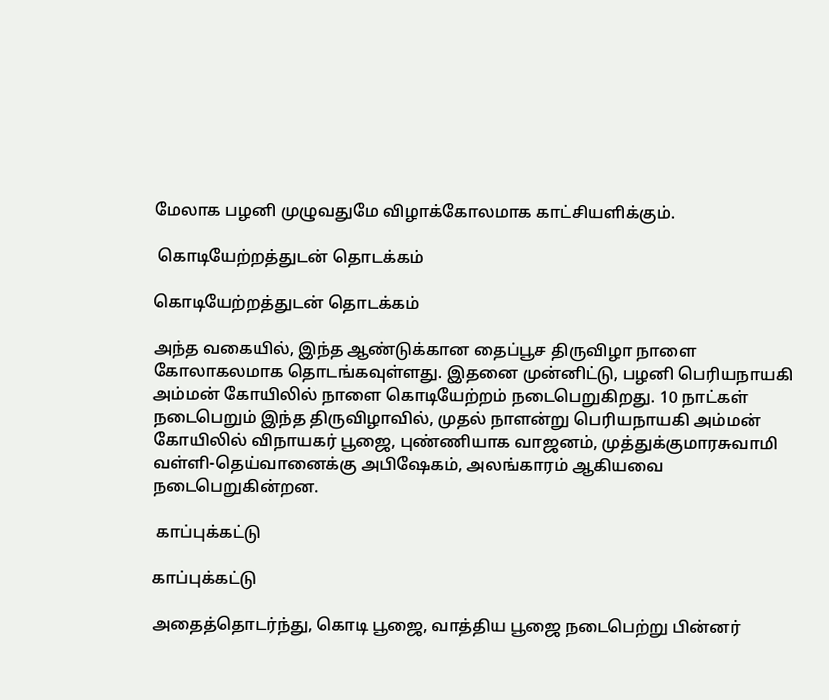மேலாக பழனி முழுவதுமே விழாக்கோலமாக காட்சியளிக்கும்.

 கொடியேற்றத்துடன் தொடக்கம்

கொடியேற்றத்துடன் தொடக்கம்

அந்த வகையில், இந்த ஆண்டுக்கான தைப்பூச திருவிழா நாளை கோலாகலமாக தொடங்கவுள்ளது. இதனை முன்னிட்டு, பழனி பெரியநாயகி அம்மன் கோயிலில் நாளை கொடியேற்றம் நடைபெறுகிறது. 10 நாட்கள் நடைபெறும் இந்த திருவிழாவில், முதல் நாளன்று பெரியநாயகி அம்மன் கோயிலில் விநாயகர் பூஜை, புண்ணியாக வாஜனம், முத்துக்குமாரசுவாமி வள்ளி-தெய்வானைக்கு அபிஷேகம், அலங்காரம் ஆகியவை நடைபெறுகின்றன.

 காப்புக்கட்டு

காப்புக்கட்டு

அதைத்தொடர்ந்து, கொடி பூஜை, வாத்திய பூஜை நடைபெற்று பின்னர்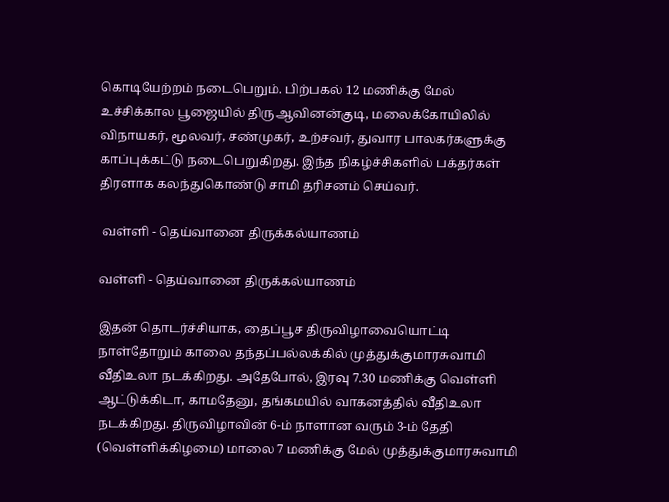கொடியேற்றம் நடைபெறும். பிற்பகல் 12 மணிக்கு மேல் உச்சிக்கால பூஜையில் திருஆவினன்குடி, மலைக்கோயிலில் விநாயகர், மூலவர், சண்முகர், உற்சவர், துவார பாலகர்களுக்கு காப்புக்கட்டு நடைபெறுகிறது. இந்த நிகழ்ச்சிகளில் பக்தர்கள் திரளாக கலந்துகொண்டு சாமி தரிசனம் செய்வர்.

 வள்ளி - தெய்வானை திருக்கல்யாணம்

வள்ளி - தெய்வானை திருக்கல்யாணம்

இதன் தொடர்ச்சியாக, தைப்பூச திருவிழாவையொட்டி நாள்தோறும் காலை தந்தப்பல்லக்கில் முத்துக்குமாரசுவாமி வீதிஉலா நடக்கிறது. அதேபோல், இரவு 7.30 மணிக்கு வெள்ளி ஆட்டுக்கிடா, காமதேனு, தங்கமயில் வாகனத்தில் வீதிஉலா நடக்கிறது. திருவிழாவின் 6-ம் நாளான வரும் 3-ம் தேதி (வெள்ளிக்கிழமை) மாலை 7 மணிக்கு மேல் முத்துக்குமாரசுவாமி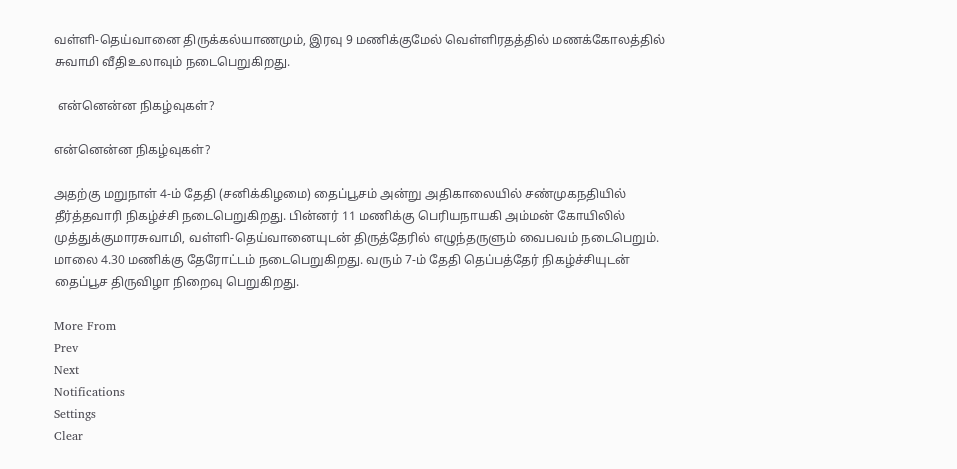வள்ளி-தெய்வானை திருக்கல்யாணமும், இரவு 9 மணிக்குமேல் வெள்ளிரதத்தில் மணக்கோலத்தில் சுவாமி வீதிஉலாவும் நடைபெறுகிறது.

 என்னென்ன நிகழ்வுகள்?

என்னென்ன நிகழ்வுகள்?

அதற்கு மறுநாள் 4-ம் தேதி (சனிக்கிழமை) தைப்பூசம் அன்று அதிகாலையில் சண்முகநதியில் தீர்த்தவாரி நிகழ்ச்சி நடைபெறுகிறது. பின்னர் 11 மணிக்கு பெரியநாயகி அம்மன் கோயிலில் முத்துக்குமாரசுவாமி, வள்ளி-தெய்வானையுடன் திருத்தேரில் எழுந்தருளும் வைபவம் நடைபெறும். மாலை 4.30 மணிக்கு தேரோட்டம் நடைபெறுகிறது. வரும் 7-ம் தேதி தெப்பத்தேர் நிகழ்ச்சியுடன் தைப்பூச திருவிழா நிறைவு பெறுகிறது.

More From
Prev
Next
Notifications
Settings
Clear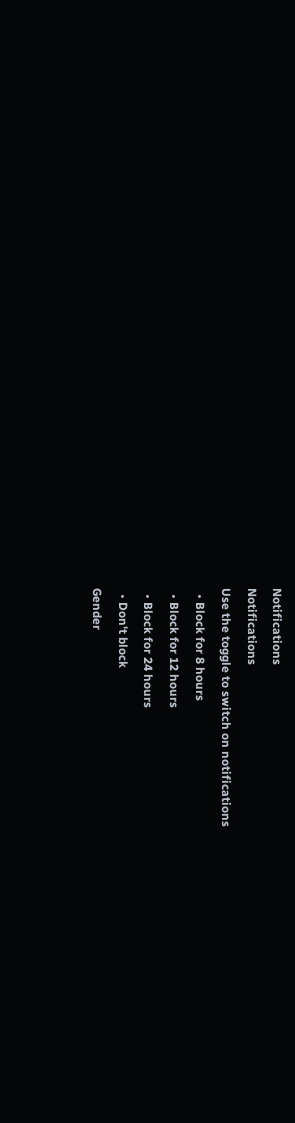Notifications
Notifications
Use the toggle to switch on notifications
  • Block for 8 hours
  • Block for 12 hours
  • Block for 24 hours
  • Don't block
Gender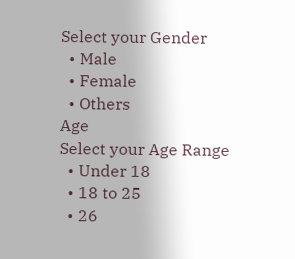Select your Gender
  • Male
  • Female
  • Others
Age
Select your Age Range
  • Under 18
  • 18 to 25
  • 26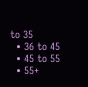to 35
  • 36 to 45
  • 45 to 55
  • 55+